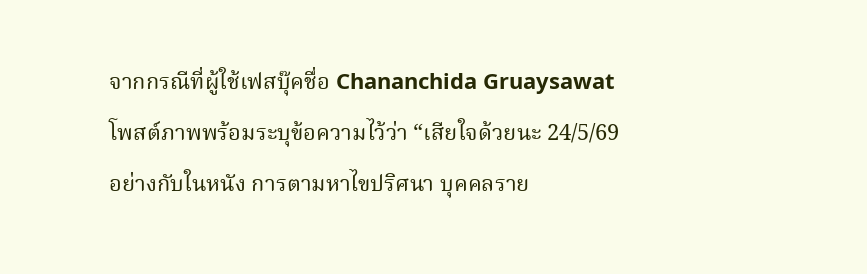จากกรณีที่ผู้ใช้เฟสบุ๊คชื่อ Chananchida Gruaysawat โพสต์ภาพพร้อมระบุข้อความไว้ว่า “เสียใจด้วยนะ 24/5/69 อย่างกับในหนัง การตามหาไขปริศนา บุคคลราย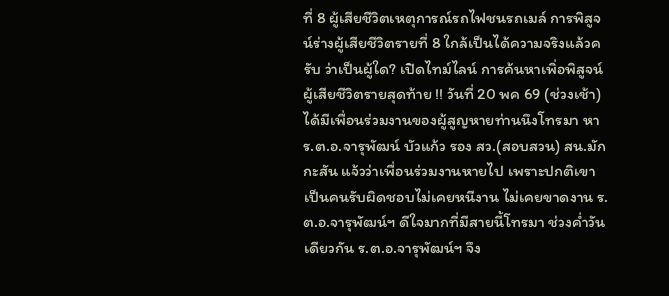ที่ 8 ผู้เสียชีวิตเหตุการณ์รถไฟชนรถเมล์ การพิสูจน์ร่างผู้เสียชีวิตรายที่ 8 ใกล้เป็นได้ความจริงแล้วครับ ว่าเป็นผู้ใด? เปิดไทม์ไลน์ การค้นหาเพิ่อพิสูจน์ผู้เสียชีวิตรายสุดท้าย !! วันที่ 20 พค 69 (ช่วงเช้า)ได้มีเพื่อนร่วมงานของผู้สูญหายท่านนึงโทรมา หา ร.ต.อ.จารุพัฒน์ บัวแก้ว รอง สว.(สอบสวน) สน.มักกะสัน แจ้วว่าเพื่อนร่วมงานหายไป เพราะปกติเขาเป็นคนรับผิดชอบไม่เคยหนีงาน ไม่เคยขาดงาน ร.ต.อ.จารุพัฒน์ฯ ดีใจมากที่มีสายนี้โทรมา ช่วงค่ำวันเดียวกัน ร.ต.อ.จารุพัฒน์ฯ จึง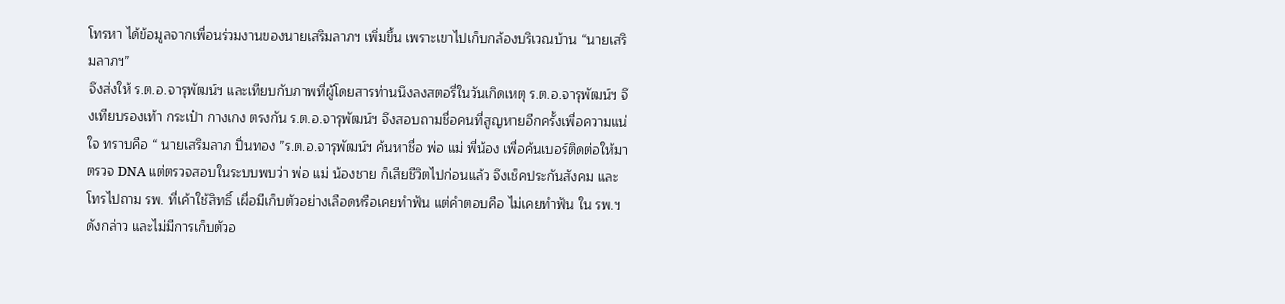โทรหา ได้ข้อมูลจากเพื่อนร่วมงานของนายเสริมลาภฯ เพิ่มขึ้น เพราะเขาไปเก็บกล้องบริเวณบ้าน “นายเสริมลาภฯ”
จึงส่งให้ ร.ต.อ.จารุพัฒน์ฯ และเทียบกับภาพที่ผู้โดยสารท่านนึงลงสตอรี่ในวันเกิดเหตุ ร.ต.อ.จารุพัฒน์ฯ จึงเทียบรองเท้า กระเป๋า กางเกง ตรงกัน ร.ต.อ.จารุพัฒน์ฯ จึงสอบถามชื่อคนที่สูญหายอีกครั้งเพื่อความแน่ใจ ทราบคือ “ นายเสริมลาภ ปิ่นทอง ”ร.ต.อ.จารุพัฒน์ฯ ค้นหาชื่อ พ่อ แม่ พี่น้อง เพื่อค้นเบอร์ติดต่อให้มาตรวจ DNA แต่ตรวจสอบในระบบพบว่า พ่อ แม่ น้องชาย ก็เสียชีวิตไปก่อนแล้ว จึงเช็คประกันสังคม และโทรไปถาม รพ. ที่เค้าใช้สิทธิ์ เผื่อมีเก็บตัวอย่างเลือดหรือเคยทำฟัน แต่คำตอบคือ ไม่เคยทำฟัน ใน รพ.ฯ ดังกล่าว และไม่มีการเก็บตัวอ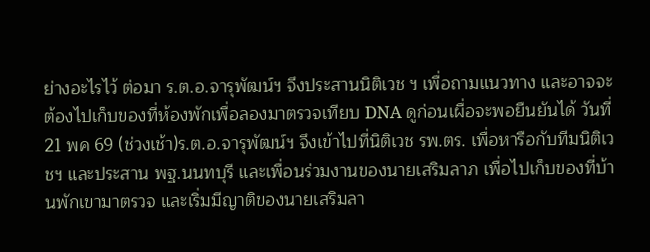ย่างอะไรไว้ ต่อมา ร.ต.อ.จารุพัฒน์ฯ จึงประสานนิติเวช ฯ เพื่อถามแนวทาง และอาจจะต้องไปเก็บของที่ห้องพักเพื่อลองมาตรวจเทียบ DNA ดูก่อนเผื่อจะพอยืนยันได้ วันที่ 21 พค 69 (ช่วงเช้า)ร.ต.อ.จารุพัฒน์ฯ จึงเข้าไปที่นิติเวช รพ.ตร. เพื่อหารือกับทีมนิติเวชฯ และประสาน พฐ.นนทบุรี และเพื่อนร่วมงานของนายเสริมลาภ เพื่อไปเก็บของที่บ้านพักเขามาตรวจ และเริ่มมีญาติของนายเสริมลา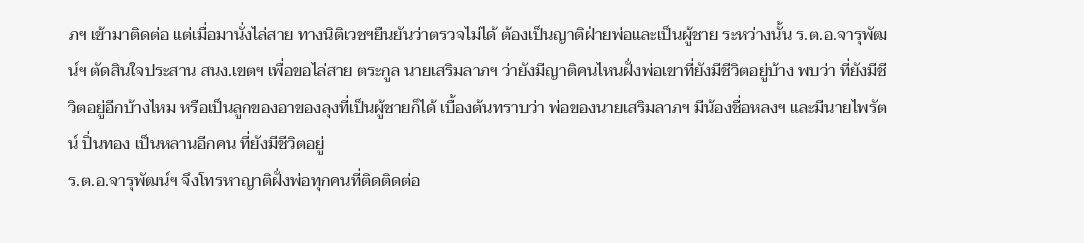ภฯ เข้ามาติดต่อ แต่เมื่อมานั่งไล่สาย ทางนิติเวชฯยืนยันว่าตรวจไม่ได้ ต้องเป็นญาติฝ่ายพ่อและเป็นผู้ชาย ระหว่างนั้น ร.ต.อ.จารุพัฒน์ฯ ตัดสินใจประสาน สนง.เขตฯ เพื่อขอไล่สาย ตระกูล นายเสริมลาภฯ ว่ายังมีญาติคนไหนฝั่งพ่อเขาที่ยังมีชีวิตอยู่บ้าง พบว่า ที่ยังมีชีวิตอยู่อีกบ้างไหม หรือเป็นลูกของอาของลุงที่เป็นผู้ชายก็ได้ เบื้องต้นทราบว่า พ่อของนายเสริมลาภฯ มีน้องชื่อหลงฯ และมีนายไพรัตน์ ปิ่นทอง เป็นหลานอีกคน ที่ยังมีชีวิตอยู่
ร.ต.อ.จารุพัฒน์ฯ จึงโทรหาญาติฝั่งพ่อทุกคนที่ติดติดต่อ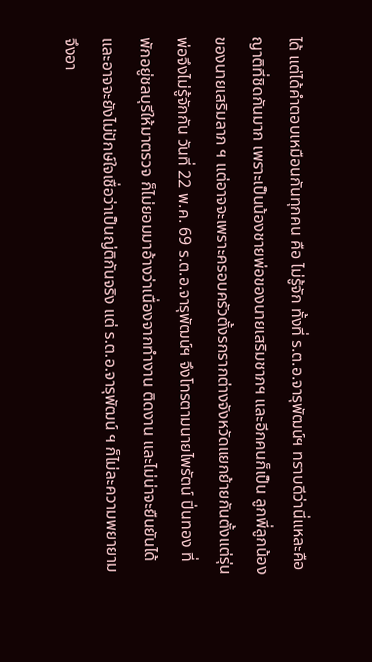ได้ แต่ได้คำตอบเหมือนกันทุกคน คือ ไม่รู้จัก ทั้งที่ ร.ต.อ.จารุพัฒน์ฯ ทราบดีว่านี่แหละคือญาติที่ชิดกันมาก เพราะเป็นน้องชายพ่อของนายเสริมชาภฯ และอีกคนก็เป็น ลูกพี่ลูกน้องของนายเสริมลาภ ฯ แต่อาจจะเพราะครอบครัวตั้งรกรากต่างจังหวัดแยกย้ายกันตั้งแต่รุ่นพ่อจึงไม่รู้จักกัน วันที่ 22 พ.ค. 69 ร.ต.อ.จารุพัฒน์ฯ จึงโทรตามนายไพรัตน์ ปิ่นทอง ที่พักอยู่ชลบุรีให้มาตรวจ ก็ไม่ยอมมาอ้างว่าเนื่องจากทำงาน ติดงาน และไม่น่าจะยืนยันได้ และอาจจะยังไม่ปักษ์ใจเชื่อว่าเป็นญ่ติกันจริง แต่ ร.ต.อ.จารุพัฒน์ ฯ ก็ไม่ละความพยายามจึงอา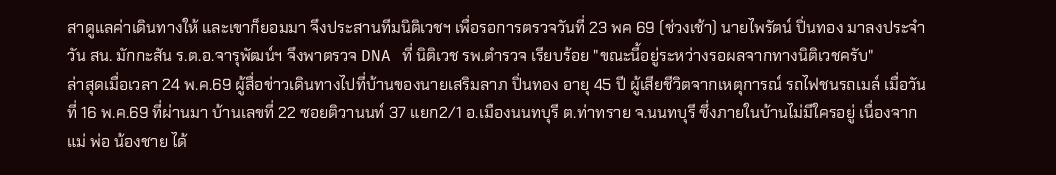สาดูแลค่าเดินทางให้ และเขาก็ยอมมา จึงประสานทีมนิติเวชฯ เพื่อรอการตรวจวันที่ 23 พค 69 (ช่วงเช้า) นายไพรัตน์ ปิ่นทอง มาลงประจำวัน สน. มักกะสัน ร.ต.อ.จารุพัฒน์ฯ จึงพาตรวจ DNA ที่ นิติเวช รพ.ตำรวจ เรียบร้อย "ขณะนี้อยู่ระหว่างรอผลจากทางนิติเวชครับ"
ล่าสุดเมื่อเวลา 24 พ.ค.69 ผู้สื่อข่าวเดินทางไปที่บ้านของนายเสริมลาภ ปิ่นทอง อายุ 45 ปี ผู้เสียชีวิตจากเหตุการณ์ รถไฟชนรถเมล์ เมื่อวันที่ 16 พ.ค.69 ที่ผ่านมา บ้านเลขที่ 22 ซอยติวานนท์ 37 แยก2/1 อ.เมืองนนทบุรี ต.ท่าทราย จ.นนทบุรี ซึ่งภายในบ้านไม่มีใครอยู่ เนื่องจากแม่ พ่อ น้องชาย ได้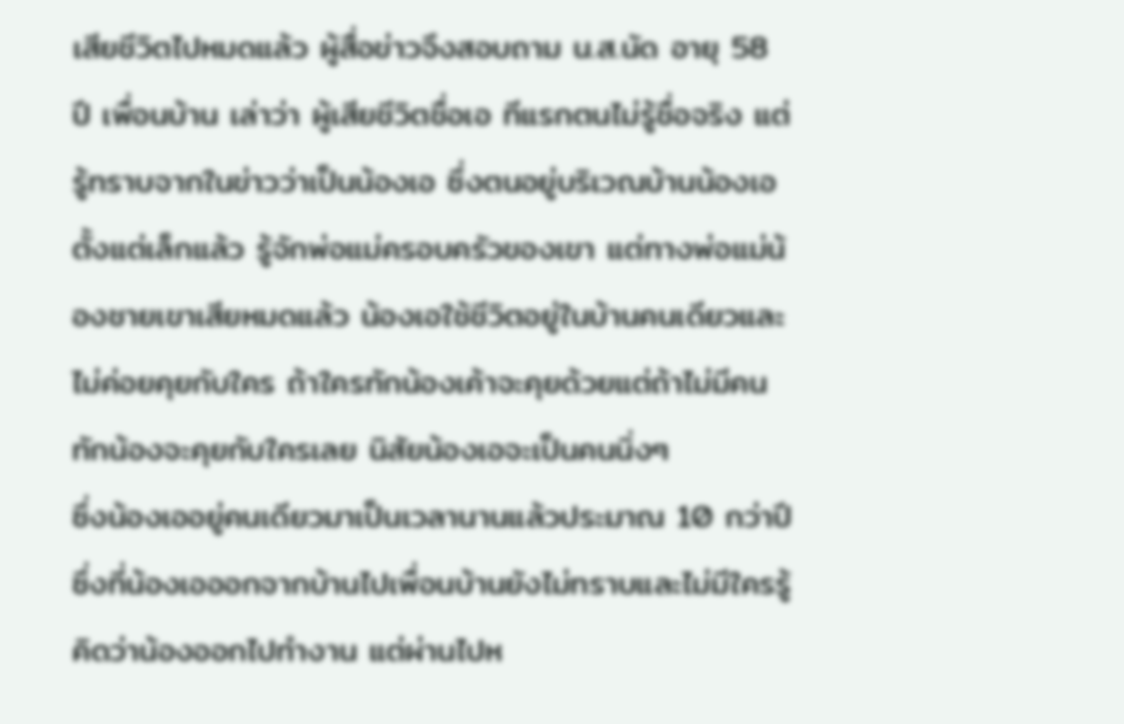เสียชีวิตไปหมดแล้ว ผู้สื่อข่าวจึงสอบถาม น.ส.นัด อายุ 58 ปี เพื่อนบ้าน เล่าว่า ผู้เสียชีวิตชื่อเอ ทีแรกตนไม่รู้ชื่อจริง แต่รู้ทราบจากในข่าวว่าเป็นน้องเอ ซึ่งตนอยู่บริเวณบ้านน้องเอตั้งแต่เล็กแล้ว รู้จักพ่อแม่ครอบครัวของเขา แต่ทางพ่อแม่น้องชายเขาเสียหมดแล้ว น้องเอใช้ชีวิตอยู่ในบ้านคนเดียวและไม่ค่อยคุยกับใคร ถ้าใครทักน้องเค้าจะคุยด้วยแต่ถ้าไม่มีคนทักน้องจะคุยกับใครเลย นิสัยน้องเอจะเป็นคนนิ่งๆ
ซึ่งน้องเออยู่คนเดียวมาเป็นเวลานานแล้วประมาณ 10 กว่าปี ซึ่งที่น้องเอออกจากบ้านไปเพื่อนบ้านยังไม่ทราบและไม่มีใครรู้คิดว่าน้องออกไปทำงาน แต่ผ่านไปห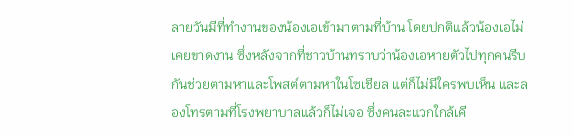ลายวันมีที่ทำงานของน้องเอเข้ามาตามที่บ้าน โดยปกติแล้วน้องเอไม่เคยขาดงาน ซึ่งหลังจากที่ชาวบ้านทราบว่าน้องเอหายตัวไปทุกคนรีบกันช่วยตามหาและโพสต์ตามหาในโซเชียล แต่ก็ไม่มีใครพบเห็น และลองโทรตามที่โรงพยาบาลแล้วก็ไม่เจอ ซึ่งคนละแวกใกล้เคี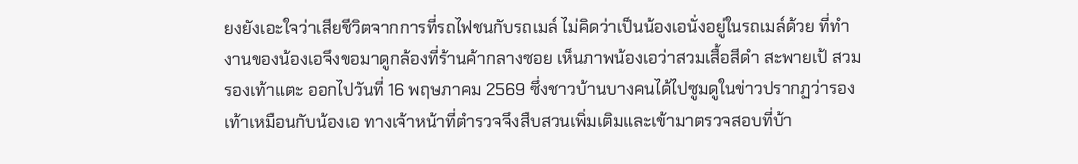ยงยังเอะใจว่าเสียชีวิตจากการที่รถไฟชนกับรถเมล์ ไม่คิดว่าเป็นน้องเอนั่งอยู่ในรถเมล์ด้วย ที่ทำงานของน้องเอจึงขอมาดูกล้องที่ร้านค้ากลางซอย เห็นภาพน้องเอว่าสวมเสื้อสีดำ สะพายเป้ สวมรองเท้าแตะ ออกไปวันที่ 16 พฤษภาคม 2569 ซึ่งชาวบ้านบางคนได้ไปซูมดูในข่าวปรากฏว่ารองเท้าเหมือนกับน้องเอ ทางเจ้าหน้าที่ตำรวจจึงสืบสวนเพิ่มเติมและเข้ามาตรวจสอบที่บ้า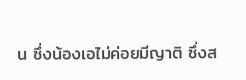น ซึ่งน้องเอไม่ค่อยมีญาติ ซึ่งส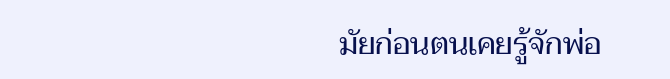มัยก่อนตนเคยรู้จักพ่อ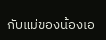กับแม่ของน้องเอ